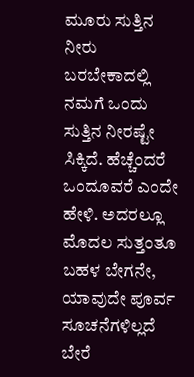ಮೂರು ಸುತ್ತಿನ ನೀರು ಬರಬೇಕಾದಲ್ಲಿ ನಮಗೆ ಒಂದು ಸುತ್ತಿನ ನೀರಷ್ಟೇ ಸಿಕ್ಕಿದೆ. ಹೆಚ್ಚೆಂದರೆ ಒಂದೂವರೆ ಎಂದೇ ಹೇಳಿ. ಅದರಲ್ಲೂ ಮೊದಲ ಸುತ್ತಂತೂ ಬಹಳ ಬೇಗನೇ, ಯಾವುದೇ ಪೂರ್ವ ಸೂಚನೆಗಳಿಲ್ಲದೆ ಬೇರೆ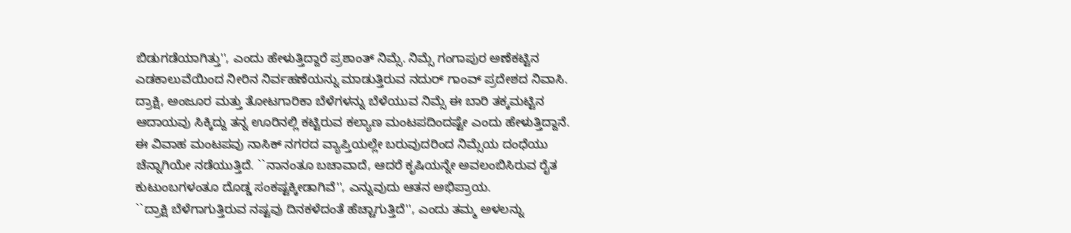ಬಿಡುಗಡೆಯಾಗಿತ್ತು'', ಎಂದು ಹೇಳುತ್ತಿದ್ದಾರೆ ಪ್ರಶಾಂತ್ ನಿಮ್ಸೆ. ನಿಮ್ಸೆ ಗಂಗಾಪುರ ಅಣೆಕಟ್ಟಿನ ಎಡಕಾಲುವೆಯಿಂದ ನೀರಿನ ನಿರ್ವಹಣೆಯನ್ನು ಮಾಡುತ್ತಿರುವ ನದುರ್ ಗಾಂವ್ ಪ್ರದೇಶದ ನಿವಾಸಿ. ದ್ರಾಕ್ಷಿ, ಅಂಜೂರ ಮತ್ತು ತೋಟಗಾರಿಕಾ ಬೆಳೆಗಳನ್ನು ಬೆಳೆಯುವ ನಿಮ್ಸೆ ಈ ಬಾರಿ ತಕ್ಕಮಟ್ಟಿನ ಆದಾಯವು ಸಿಕ್ಕಿದ್ದು ತನ್ನ ಊರಿನಲ್ಲಿ ಕಟ್ಟಿರುವ ಕಲ್ಯಾಣ ಮಂಟಪದಿಂದಷ್ಟೇ ಎಂದು ಹೇಳುತ್ತಿದ್ದಾನೆ. ಈ ವಿವಾಹ ಮಂಟಪವು ನಾಸಿಕ್ ನಗರದ ವ್ಯಾಪ್ತಿಯಲ್ಲೇ ಬರುವುದರಿಂದ ನಿಮ್ಸೆಯ ದಂಧೆಯು ಚೆನ್ನಾಗಿಯೇ ನಡೆಯುತ್ತಿದೆ. ``ನಾನಂತೂ ಬಚಾವಾದೆ, ಆದರೆ ಕೃಷಿಯನ್ನೇ ಅವಲಂಬಿಸಿರುವ ರೈತ ಕುಟುಂಬಗಳಂತೂ ದೊಡ್ಡ ಸಂಕಷ್ಟಕ್ಕೀಡಾಗಿವೆ'', ಎನ್ನುವುದು ಆತನ ಅಭಿಪ್ರಾಯ.
``ದ್ರಾಕ್ಷಿ ಬೆಳೆಗಾಗುತ್ತಿರುವ ನಷ್ಟವು ದಿನಕಳೆದಂತೆ ಹೆಚ್ಚಾಗುತ್ತಿದೆ'', ಎಂದು ತಮ್ಮ ಅಳಲನ್ನು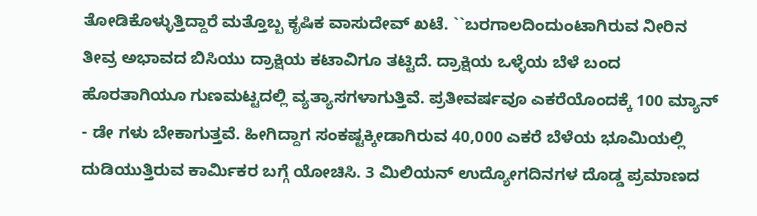ತೋಡಿಕೊಳ್ಳುತ್ತಿದ್ದಾರೆ ಮತ್ತೊಬ್ಬ ಕೃಷಿಕ ವಾಸುದೇವ್ ಖಟೆ. ``ಬರಗಾಲದಿಂದುಂಟಾಗಿರುವ ನೀರಿನ ತೀವ್ರ ಅಭಾವದ ಬಿಸಿಯು ದ್ರಾಕ್ಷಿಯ ಕಟಾವಿಗೂ ತಟ್ಟಿದೆ. ದ್ರಾಕ್ಷಿಯ ಒಳ್ಳೆಯ ಬೆಳೆ ಬಂದ ಹೊರತಾಗಿಯೂ ಗುಣಮಟ್ಟದಲ್ಲಿ ವ್ಯತ್ಯಾಸಗಳಾಗುತ್ತಿವೆ. ಪ್ರತೀವರ್ಷವೂ ಎಕರೆಯೊಂದಕ್ಕೆ 100 ಮ್ಯಾನ್ - ಡೇ ಗಳು ಬೇಕಾಗುತ್ತವೆ. ಹೀಗಿದ್ದಾಗ ಸಂಕಷ್ಟಕ್ಕೀಡಾಗಿರುವ 40,000 ಎಕರೆ ಬೆಳೆಯ ಭೂಮಿಯಲ್ಲಿ ದುಡಿಯುತ್ತಿರುವ ಕಾರ್ಮಿಕರ ಬಗ್ಗೆ ಯೋಚಿಸಿ. 3 ಮಿಲಿಯನ್ ಉದ್ಯೋಗದಿನಗಳ ದೊಡ್ಡ ಪ್ರಮಾಣದ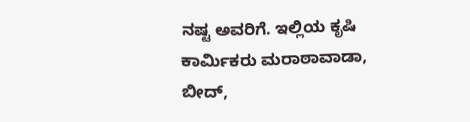ನಷ್ಟ ಅವರಿಗೆ. ಇಲ್ಲಿಯ ಕೃಷಿ ಕಾರ್ಮಿಕರು ಮರಾಠಾವಾಡಾ, ಬೀದ್,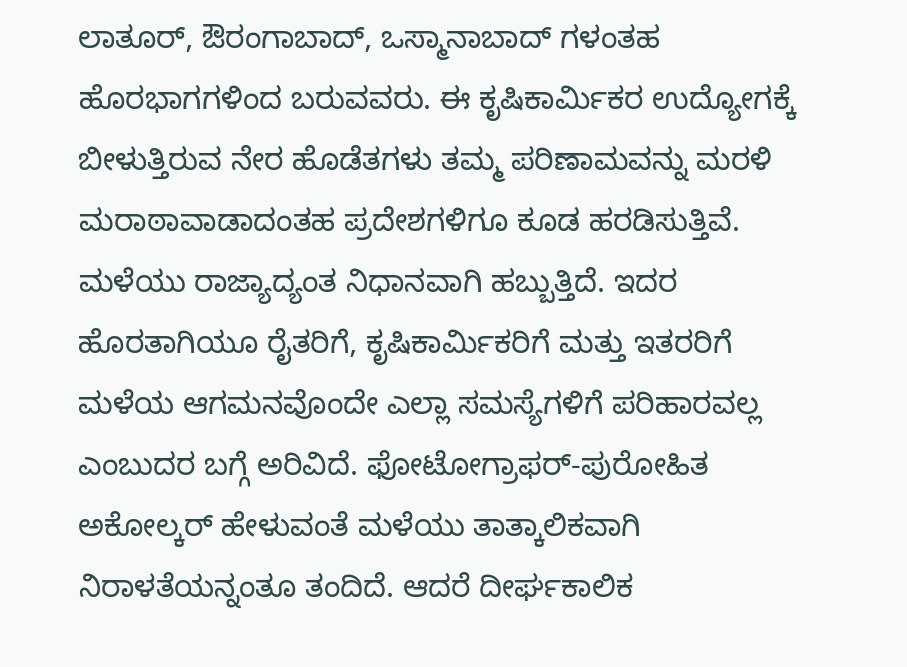ಲಾತೂರ್, ಔರಂಗಾಬಾದ್, ಒಸ್ಮಾನಾಬಾದ್ ಗಳಂತಹ ಹೊರಭಾಗಗಳಿಂದ ಬರುವವರು. ಈ ಕೃಷಿಕಾರ್ಮಿಕರ ಉದ್ಯೋಗಕ್ಕೆ ಬೀಳುತ್ತಿರುವ ನೇರ ಹೊಡೆತಗಳು ತಮ್ಮ ಪರಿಣಾಮವನ್ನು ಮರಳಿ ಮರಾಠಾವಾಡಾದಂತಹ ಪ್ರದೇಶಗಳಿಗೂ ಕೂಡ ಹರಡಿಸುತ್ತಿವೆ.
ಮಳೆಯು ರಾಜ್ಯಾದ್ಯಂತ ನಿಧಾನವಾಗಿ ಹಬ್ಬುತ್ತಿದೆ. ಇದರ ಹೊರತಾಗಿಯೂ ರೈತರಿಗೆ, ಕೃಷಿಕಾರ್ಮಿಕರಿಗೆ ಮತ್ತು ಇತರರಿಗೆ ಮಳೆಯ ಆಗಮನವೊಂದೇ ಎಲ್ಲಾ ಸಮಸ್ಯೆಗಳಿಗೆ ಪರಿಹಾರವಲ್ಲ ಎಂಬುದರ ಬಗ್ಗೆ ಅರಿವಿದೆ. ಫೋಟೋಗ್ರಾಫರ್-ಪುರೋಹಿತ ಅಕೋಲ್ಕರ್ ಹೇಳುವಂತೆ ಮಳೆಯು ತಾತ್ಕಾಲಿಕವಾಗಿ ನಿರಾಳತೆಯನ್ನಂತೂ ತಂದಿದೆ. ಆದರೆ ದೀರ್ಘಕಾಲಿಕ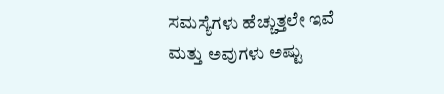ಸಮಸ್ಯೆಗಳು ಹೆಚ್ಚುತ್ತಲೇ ಇವೆ ಮತ್ತು ಅವುಗಳು ಅಷ್ಟು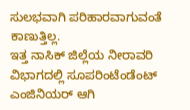ಸುಲಭವಾಗಿ ಪರಿಹಾರವಾಗುವಂತೆ ಕಾಣುತ್ತಿಲ್ಲ.
ಇತ್ತ ನಾಸಿಕ್ ಜಿಲ್ಲೆಯ ನೀರಾವರಿ ವಿಭಾಗದಲ್ಲಿ ಸೂಪರಿಂಟೆಂಡೆಂಟ್ ಎಂಜಿನಿಯರ್ ಆಗಿ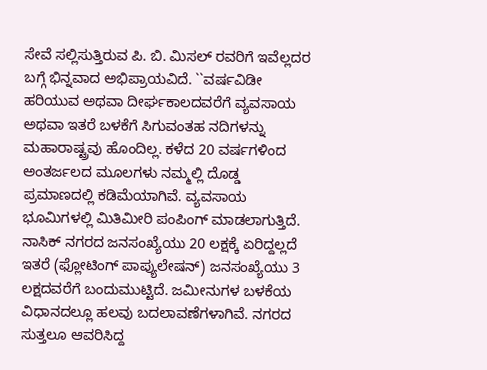ಸೇವೆ ಸಲ್ಲಿಸುತ್ತಿರುವ ಪಿ. ಬಿ. ಮಿಸಲ್ ರವರಿಗೆ ಇವೆಲ್ಲದರ ಬಗ್ಗೆ ಭಿನ್ನವಾದ ಅಭಿಪ್ರಾಯವಿದೆ. ``ವರ್ಷವಿಡೀ ಹರಿಯುವ ಅಥವಾ ದೀರ್ಘಕಾಲದವರೆಗೆ ವ್ಯವಸಾಯ ಅಥವಾ ಇತರೆ ಬಳಕೆಗೆ ಸಿಗುವಂತಹ ನದಿಗಳನ್ನು ಮಹಾರಾಷ್ಟ್ರವು ಹೊಂದಿಲ್ಲ. ಕಳೆದ 20 ವರ್ಷಗಳಿಂದ ಅಂತರ್ಜಲದ ಮೂಲಗಳು ನಮ್ಮಲ್ಲಿ ದೊಡ್ಡ ಪ್ರಮಾಣದಲ್ಲಿ ಕಡಿಮೆಯಾಗಿವೆ. ವ್ಯವಸಾಯ ಭೂಮಿಗಳಲ್ಲಿ ಮಿತಿಮೀರಿ ಪಂಪಿಂಗ್ ಮಾಡಲಾಗುತ್ತಿದೆ. ನಾಸಿಕ್ ನಗರದ ಜನಸಂಖ್ಯೆಯು 20 ಲಕ್ಷಕ್ಕೆ ಏರಿದ್ದಲ್ಲದೆ ಇತರೆ (ಫ್ಲೋಟಿಂಗ್ ಪಾಪ್ಯುಲೇಷನ್) ಜನಸಂಖ್ಯೆಯು 3 ಲಕ್ಷದವರೆಗೆ ಬಂದುಮುಟ್ಟಿದೆ. ಜಮೀನುಗಳ ಬಳಕೆಯ ವಿಧಾನದಲ್ಲೂ ಹಲವು ಬದಲಾವಣೆಗಳಾಗಿವೆ. ನಗರದ ಸುತ್ತಲೂ ಆವರಿಸಿದ್ದ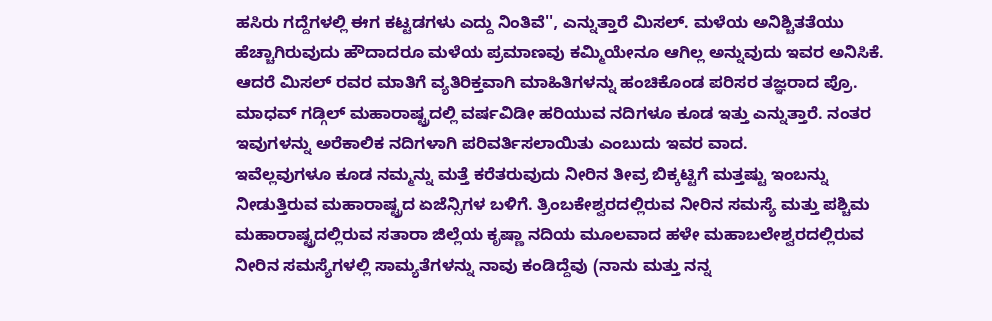ಹಸಿರು ಗದ್ದೆಗಳಲ್ಲಿ ಈಗ ಕಟ್ಟಡಗಳು ಎದ್ದು ನಿಂತಿವೆ'', ಎನ್ನುತ್ತಾರೆ ಮಿಸಲ್. ಮಳೆಯ ಅನಿಶ್ಚಿತತೆಯು ಹೆಚ್ಚಾಗಿರುವುದು ಹೌದಾದರೂ ಮಳೆಯ ಪ್ರಮಾಣವು ಕಮ್ಮಿಯೇನೂ ಆಗಿಲ್ಲ ಅನ್ನುವುದು ಇವರ ಅನಿಸಿಕೆ. ಆದರೆ ಮಿಸಲ್ ರವರ ಮಾತಿಗೆ ವ್ಯತಿರಿಕ್ತವಾಗಿ ಮಾಹಿತಿಗಳನ್ನು ಹಂಚಿಕೊಂಡ ಪರಿಸರ ತಜ್ಞರಾದ ಪ್ರೊ. ಮಾಧವ್ ಗಡ್ಗಿಲ್ ಮಹಾರಾಷ್ಟ್ರದಲ್ಲಿ ವರ್ಷವಿಡೀ ಹರಿಯುವ ನದಿಗಳೂ ಕೂಡ ಇತ್ತು ಎನ್ನುತ್ತಾರೆ. ನಂತರ ಇವುಗಳನ್ನು ಅರೆಕಾಲಿಕ ನದಿಗಳಾಗಿ ಪರಿವರ್ತಿಸಲಾಯಿತು ಎಂಬುದು ಇವರ ವಾದ.
ಇವೆಲ್ಲವುಗಳೂ ಕೂಡ ನಮ್ಮನ್ನು ಮತ್ತೆ ಕರೆತರುವುದು ನೀರಿನ ತೀವ್ರ ಬಿಕ್ಕಟ್ಟಿಗೆ ಮತ್ತಷ್ಟು ಇಂಬನ್ನು ನೀಡುತ್ತಿರುವ ಮಹಾರಾಷ್ಟ್ರದ ಏಜೆನ್ಸಿಗಳ ಬಳಿಗೆ. ತ್ರಿಂಬಕೇಶ್ವರದಲ್ಲಿರುವ ನೀರಿನ ಸಮಸ್ಯೆ ಮತ್ತು ಪಶ್ಚಿಮ ಮಹಾರಾಷ್ಟ್ರದಲ್ಲಿರುವ ಸತಾರಾ ಜಿಲ್ಲೆಯ ಕೃಷ್ಣಾ ನದಿಯ ಮೂಲವಾದ ಹಳೇ ಮಹಾಬಲೇಶ್ವರದಲ್ಲಿರುವ ನೀರಿನ ಸಮಸ್ಯೆಗಳಲ್ಲಿ ಸಾಮ್ಯತೆಗಳನ್ನು ನಾವು ಕಂಡಿದ್ದೆವು (ನಾನು ಮತ್ತು ನನ್ನ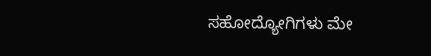ಸಹೋದ್ಯೋಗಿಗಳು ಮೇ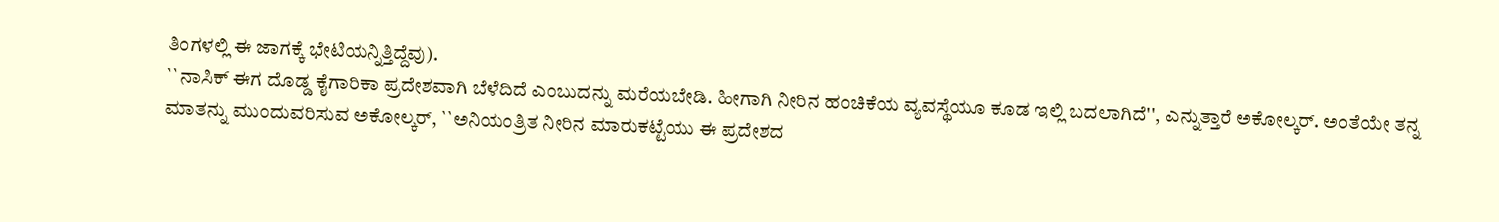ತಿಂಗಳಲ್ಲಿ ಈ ಜಾಗಕ್ಕೆ ಭೇಟಿಯನ್ನಿತ್ತಿದ್ದೆವು).
``ನಾಸಿಕ್ ಈಗ ದೊಡ್ಡ ಕೈಗಾರಿಕಾ ಪ್ರದೇಶವಾಗಿ ಬೆಳೆದಿದೆ ಎಂಬುದನ್ನು ಮರೆಯಬೇಡಿ. ಹೀಗಾಗಿ ನೀರಿನ ಹಂಚಿಕೆಯ ವ್ಯವಸ್ಥೆಯೂ ಕೂಡ ಇಲ್ಲಿ ಬದಲಾಗಿದೆ'', ಎನ್ನುತ್ತಾರೆ ಅಕೋಲ್ಕರ್. ಅಂತೆಯೇ ತನ್ನ ಮಾತನ್ನು ಮುಂದುವರಿಸುವ ಅಕೋಲ್ಕರ್, ``ಅನಿಯಂತ್ರಿತ ನೀರಿನ ಮಾರುಕಟ್ಟೆಯು ಈ ಪ್ರದೇಶದ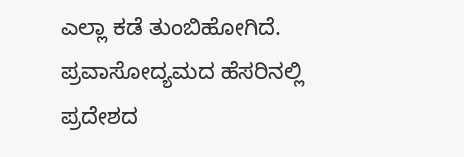ಎಲ್ಲಾ ಕಡೆ ತುಂಬಿಹೋಗಿದೆ. ಪ್ರವಾಸೋದ್ಯಮದ ಹೆಸರಿನಲ್ಲಿ ಪ್ರದೇಶದ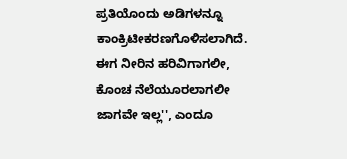ಪ್ರತಿಯೊಂದು ಅಡಿಗಳನ್ನೂ ಕಾಂಕ್ರಿಟೀಕರಣಗೊಳಿಸಲಾಗಿದೆ. ಈಗ ನೀರಿನ ಹರಿವಿಗಾಗಲೀ, ಕೊಂಚ ನೆಲೆಯೂರಲಾಗಲೀ ಜಾಗವೇ ಇಲ್ಲ'', ಎಂದೂ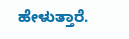ಹೇಳುತ್ತಾರೆ.